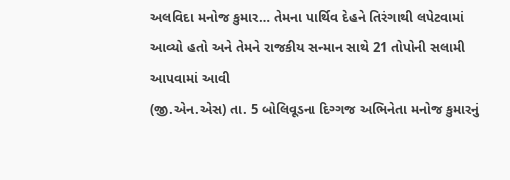અલવિદા મનોજ કુમાર… તેમના પાર્થિવ દેહને તિરંગાથી લપેટવામાં આવ્યો હતો અને તેમને રાજકીય સન્માન સાથે 21 તોપોની સલામી આપવામાં આવી
(જી.એન.એસ) તા. 5 બોલિવૂડના દિગ્ગજ અભિનેતા મનોજ કુમારનું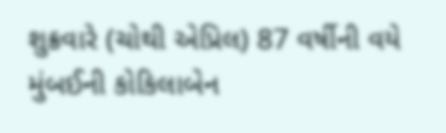શુક્રવારે (ચોથી એપ્રિલ) 87 વર્ષીની વયે મુંબઈની કોકિલાબેન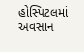હોસ્પિટલમાં અવસાન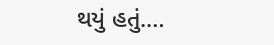થયું હતું.…